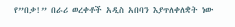የ”በቃ!” በራሪ ወረቀቶች አዲስ አበባን እያጥለቀለቋት ነው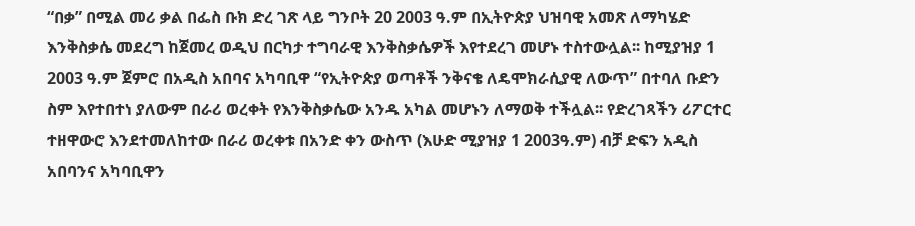“በቃ” በሚል መሪ ቃል በፌስ ቡክ ድረ ገጽ ላይ ግንቦት 20 2003 ዓ.ም በኢትዮጵያ ህዝባዊ አመጽ ለማካሄድ እንቅስቃሴ መደረግ ከጀመረ ወዲህ በርካታ ተግባራዊ እንቅስቃሴዎች እየተደረገ መሆኑ ተስተውሏል፡፡ ከሚያዝያ 1 2003 ዓ.ም ጀምሮ በአዲስ አበባና አካባቢዋ “የኢትዮጵያ ወጣቶች ንቅናቄ ለዴሞክራሲያዊ ለውጥ” በተባለ ቡድን ስም እየተበተነ ያለውም በራሪ ወረቀት የእንቅስቃሴው አንዱ አካል መሆኑን ለማወቅ ተችሏል፡፡ የድረገጻችን ሪፖርተር ተዘዋውሮ እንደተመለከተው በራሪ ወረቀቱ በአንድ ቀን ውስጥ (እሁድ ሚያዝያ 1 2003ዓ.ም) ብቻ ድፍን አዲስ አበባንና አካባቢዋን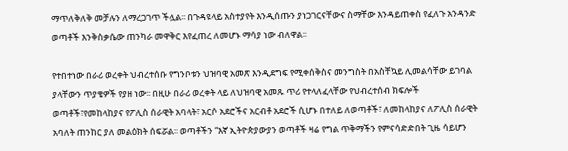ማጥለቅለቅ መቻሉን ለማረጋገጥ ችሏል፡፡ በጉዳዩላይ አስተያየት እንዲሰጡን ያነጋገርናቸውና ስማቸው እንዳይጠቀስ የፈለጉ አንዳንድ ወጣቶች እንቅስቃሴው ጠንካራ መዋቅር እየፈጠረ ለመሆኑ ማሳያ ነው ብለዋል፡፡

የተበተነው በራሪ ወረቀት ህብረተሰቡ የግንቦቱን ህዝባዊ አመጽ እንዲደግፍ የሚቀሰቅስና መንግስት በአስቸኳይ ሊመልሳቸው ይገባል ያላቸውን ጥያቄዎች የያዘ ነው፡፡ በዚሁ በራሪ ወረቀት ላይ ለህዝባዊ አመጹ ጥሪ የተላለፈላቸው የህብረተሰብ ክፍሎች ወጣቶች፣የመከላከያና የፖሊስ ሰራዊት አባላት፣ አርሶ አደሮችና አርብቶ አደሮች ሲሆኑ በተለይ ለወጣቶች፣ ለመከላከያና ለፖሊስ ሰራዊት አባለት ጠንከር ያለ መልዕክት ሰፍሯል፡፡ ወጣቶችን “እኛ ኢትዮጵያውያን ወጣቶች ዛሬ የግል ጥቅማችን የምናሳድድበት ጊዜ ሳይሆን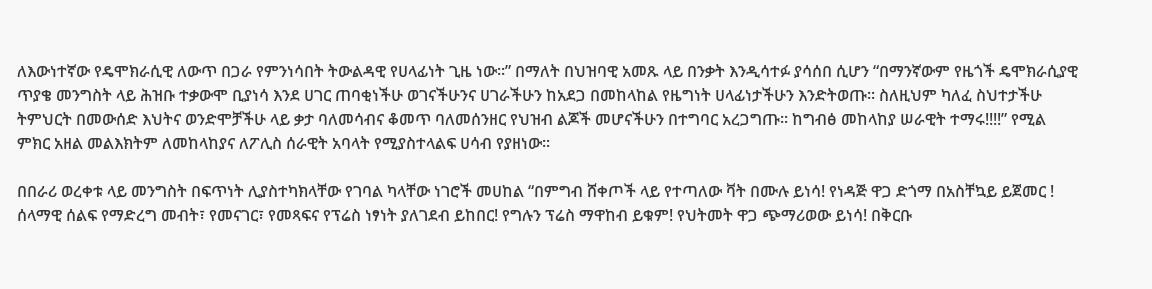ለእውነተኛው የዴሞክራሲዊ ለውጥ በጋራ የምንነሳበት ትውልዳዊ የሀላፊነት ጊዜ ነው፡፡” በማለት በህዝባዊ አመጹ ላይ በንቃት እንዲሳተፉ ያሳሰበ ሲሆን “በማንኛውም የዜጎች ዴሞክራሲያዊ ጥያቄ መንግስት ላይ ሕዝቡ ተቃውሞ ቢያነሳ እንደ ሀገር ጠባቂነችሁ ወገናችሁንና ሀገራችሁን ከአደጋ በመከላከል የዜግነት ሀላፊነታችሁን እንድትወጡ፡፡ ስለዚህም ካለፈ ስህተታችሁ ትምህርት በመውሰድ እህትና ወንድሞቻችሁ ላይ ቃታ ባለመሳብና ቆመጥ ባለመሰንዘር የህዝብ ልጆች መሆናችሁን በተግባር አረጋግጡ፡፡ ከግብፅ መከላከያ ሠራዊት ተማሩ!!!!” የሚል ምክር አዘል መልእክትም ለመከላከያና ለፖሊስ ሰራዊት አባላት የሚያስተላልፍ ሀሳብ የያዘነው፡፡

በበራሪ ወረቀቱ ላይ መንግስት በፍጥነት ሊያስተካክላቸው የገባል ካላቸው ነገሮች መሀከል “በምግብ ሸቀጦች ላይ የተጣለው ቫት በሙሉ ይነሳ! የነዳጅ ዋጋ ድጎማ በአስቸኳይ ይጀመር ! ሰላማዊ ሰልፍ የማድረግ መብት፣ የመናገር፣ የመጻፍና የፕሬስ ነፃነት ያለገደብ ይከበር! የግሉን ፕሬስ ማዋከብ ይቁም! የህትመት ዋጋ ጭማሪወው ይነሳ! በቅርቡ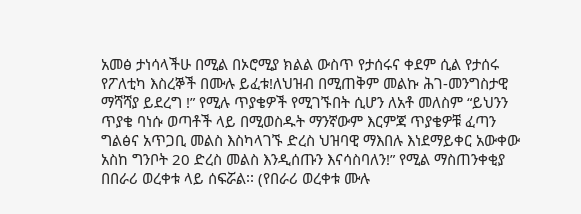አመፅ ታነሳላችሁ በሚል በኦሮሚያ ክልል ውስጥ የታሰሩና ቀደም ሲል የታሰሩ የፖለቲካ እስረኞች በሙሉ ይፈቱ!ለህዝብ በሚጠቅም መልኩ ሕገ-መንግስታዊ ማሻሻያ ይደረግ !” የሚሉ ጥያቄዎች የሚገኙበት ሲሆን ለአቶ መለስም “ይህንን ጥያቄ ባነሱ ወጣቶች ላይ በሚወስዱት ማንኛውም እርምጃ ጥያቄዎቹ ፈጣን ግልፅና አጥጋቢ መልስ እስካላገኙ ድረስ ህዝባዊ ማእበሉ እነደማይቀር አውቀው አስከ ግንቦት 20 ድረስ መልስ እንዲሰጡን እናሳስባለን!” የሚል ማስጠንቀቂያ በበራሪ ወረቀቱ ላይ ሰፍሯል፡፡ (የበራሪ ወረቀቱ ሙሉ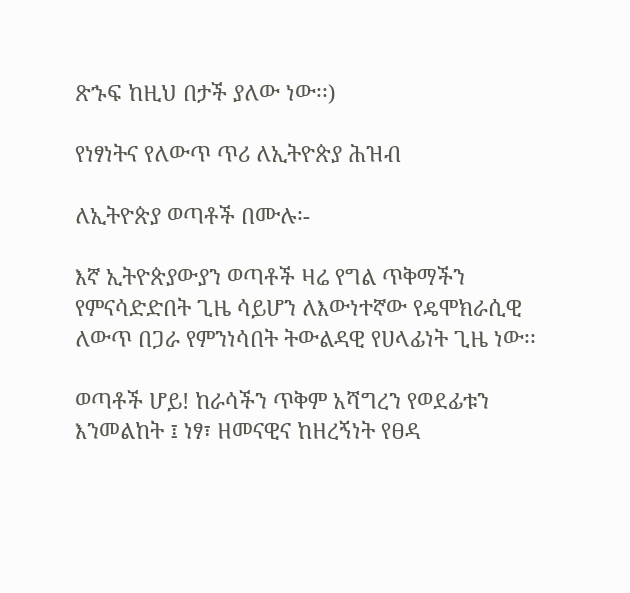ጽኁፍ ከዚህ በታች ያለው ነው፡፡)

የነፃነትና የለውጥ ጥሪ ለኢትዮጵያ ሕዝብ

ለኢትዮጵያ ወጣቶች በሙሉ፡-

እኛ ኢትዮጵያውያን ወጣቶች ዛሬ የግል ጥቅማችን የምናሳድድበት ጊዜ ሳይሆን ለእውነተኛው የዴሞክራሲዊ ለውጥ በጋራ የምንነሳበት ትውልዳዊ የሀላፊነት ጊዜ ነው፡፡

ወጣቶች ሆይ! ከራሳችን ጥቅም አሻግረን የወደፊቱን እንመልከት ፤ ነፃ፣ ዘመናዊና ከዘረኝነት የፀዳ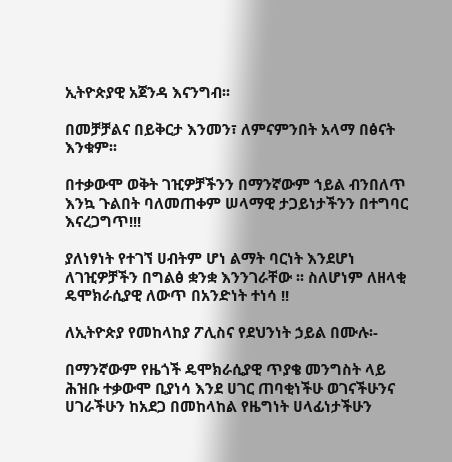ኢትዮጵያዊ አጀንዳ እናንግብ፡፡

በመቻቻልና በይቅርታ እንመን፣ ለምናምንበት አላማ በፅናት እንቁም፡፡

በተቃውሞ ወቅት ገዢዎቻችንን በማንኛውም ኀይል ብንበለጥ እንኳ ጉልበት ባለመጠቀም ሠላማዊ ታጋይነታችንን በተግባር እናረጋግጥ!!!

ያለነፃነት የተገኘ ሀብትም ሆነ ልማት ባርነት እንደሆነ ለገዢዎቻችን በግልፅ ቋንቋ እንንገራቸው ፡፡ ስለሆነም ለዘላቂ ዴሞክራሲያዊ ለውጥ በአንድነት ተነሳ !!

ለኢትዮጵያ የመከላከያ ፖሊስና የደህንነት ኃይል በሙሉ፡-

በማንኛውም የዜጎች ዴሞክራሲያዊ ጥያቄ መንግስት ላይ ሕዝቡ ተቃውሞ ቢያነሳ እንደ ሀገር ጠባቂነችሁ ወገናችሁንና ሀገራችሁን ከአደጋ በመከላከል የዜግነት ሀላፊነታችሁን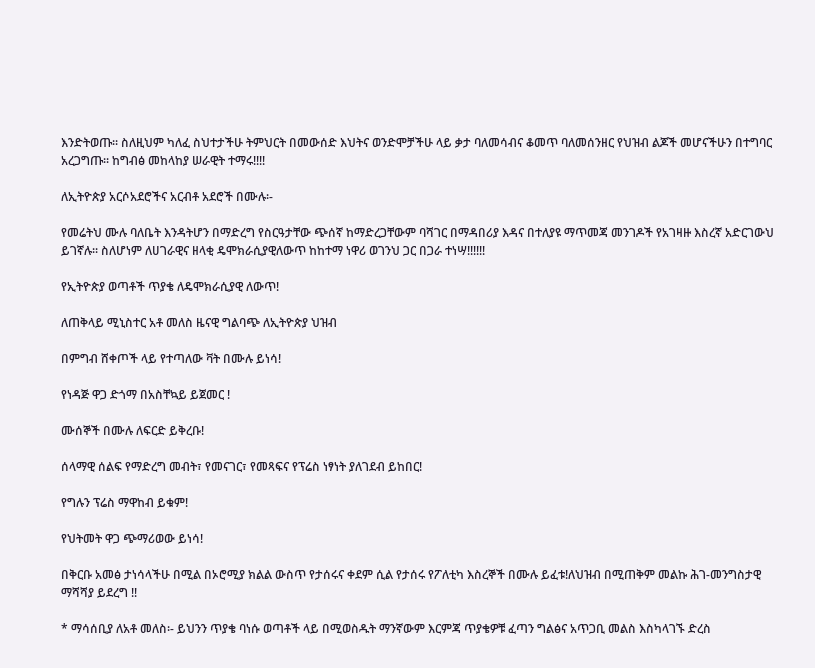እንድትወጡ፡፡ ስለዚህም ካለፈ ስህተታችሁ ትምህርት በመውሰድ እህትና ወንድሞቻችሁ ላይ ቃታ ባለመሳብና ቆመጥ ባለመሰንዘር የህዝብ ልጆች መሆናችሁን በተግባር አረጋግጡ፡፡ ከግብፅ መከላከያ ሠራዊት ተማሩ!!!!

ለኢትዮጵያ አርሶአደሮችና አርብቶ አደሮች በሙሉ፡-

የመሬትህ ሙሉ ባለቤት እንዳትሆን በማድረግ የስርዓታቸው ጭሰኛ ከማድረጋቸውም ባሻገር በማዳበሪያ እዳና በተለያዩ ማጥመጃ መንገዶች የአገዛዙ እስረኛ አድርገውህ ይገኛሉ፡፡ ስለሆነም ለሀገራዊና ዘላቂ ዴሞክራሲያዊለውጥ ከከተማ ነዋሪ ወገንህ ጋር በጋራ ተነሣ!!!!!!

የኢትዮጵያ ወጣቶች ጥያቄ ለዴሞክራሲያዊ ለውጥ!

ለጠቅላይ ሚኒስተር አቶ መለስ ዜናዊ ግልባጭ ለኢትዮጵያ ህዝብ

በምግብ ሸቀጦች ላይ የተጣለው ቫት በሙሉ ይነሳ!

የነዳጅ ዋጋ ድጎማ በአስቸኳይ ይጀመር !

ሙሰኞች በሙሉ ለፍርድ ይቅረቡ!

ሰላማዊ ሰልፍ የማድረግ መብት፣ የመናገር፣ የመጻፍና የፕሬስ ነፃነት ያለገደብ ይከበር!

የግሉን ፕሬስ ማዋከብ ይቁም!

የህትመት ዋጋ ጭማሪወው ይነሳ!

በቅርቡ አመፅ ታነሳላችሁ በሚል በኦሮሚያ ክልል ውስጥ የታሰሩና ቀደም ሲል የታሰሩ የፖለቲካ እስረኞች በሙሉ ይፈቱ!ለህዝብ በሚጠቅም መልኩ ሕገ-መንግስታዊ ማሻሻያ ይደረግ !!

* ማሳሰቢያ ለአቶ መለስ፡- ይህንን ጥያቄ ባነሱ ወጣቶች ላይ በሚወስዱት ማንኛውም እርምጃ ጥያቄዎቹ ፈጣን ግልፅና አጥጋቢ መልስ እስካላገኙ ድረስ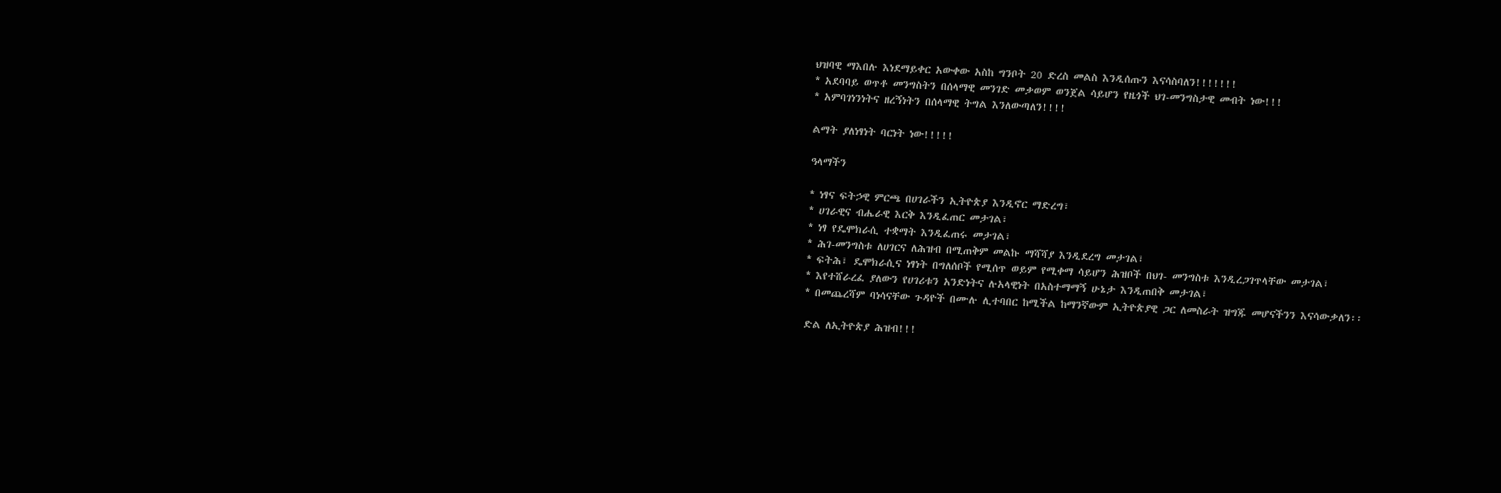ህዝባዊ ማእበሉ እነደማይቀር አውቀው አስከ ግንቦት 20 ድረስ መልስ እንዲሰጡን እናሳስባለን!!!!!!!
* አደባባይ ወጥቶ መንግስትን በሰላማዊ መንገድ መቃወም ወንጀል ሳይሆን የዜጎች ህገ-መንግስታዊ መብት ነው!!!
* አምባገነንነትና ዘረኝነትን በሰላማዊ ትግል እንለውጣለን!!!!

ልማት ያለነፃነት ባርነት ነው!!!!!

ዓላማችን

* ነፃና ፍትኃዊ ምርጫ በሀገራችን ኢትዮጵያ እንዲኖር ማድረግ፣
* ሀገራዊና ብሔራዊ እርቅ እንዲፈጠር መታገል፣
* ነፃ የዴሞክራሲ ተቋማት እንዲፈጠሩ መታገል፣
* ሕገ-መንግስቱ ለሀገርና ለሕዝብ በሚጠቅም መልኩ ማሻሻያ እንዲደረግ መታገል፣
* ፍትሕ፣ ዴሞክራሲና ነፃነት በግለሰቦች የሚሰጥ ወይም የሚቀማ ሳይሆን ሕዝቦች በህገ- መንግስቱ እንዲረጋገጥላቸው መታገል፣
* እየተሸራረፈ ያለውን የሀገሪቱን አንድነትና ሉአላዊነት በአስተማማኝ ሁኔታ እንዲጠበቅ መታገል፣
* በመጨረሻም ባነሳናቸው ጉዳዮች በሙሉ ሊተባበር ከሚችል ከማንኛውም ኢትዮጵያዊ ጋር ለመስራት ዝግጁ መሆናችንን እናሳውቃለን፡፡

ድል ለኢትዮጵያ ሕዝብ!!!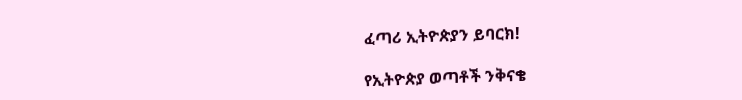ፈጣሪ ኢትዮጵያን ይባርክ!

የኢትዮጵያ ወጣቶች ንቅናቄ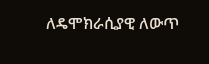ለዴሞክራሲያዊ ለውጥ